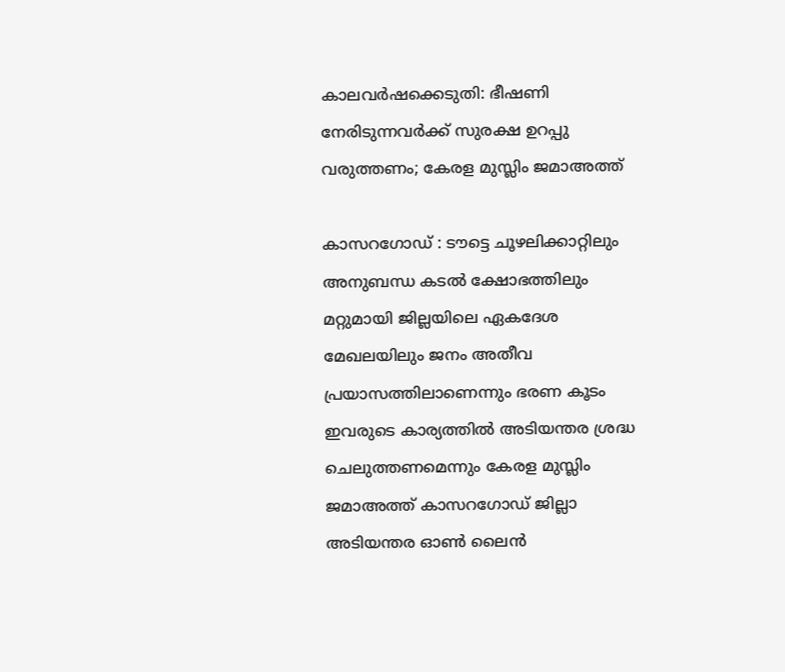കാലവർഷക്കെടുതി: ഭീഷണി നേരിടുന്നവർക്ക് സുരക്ഷ ഉറപ്പു വരുത്തണം; കേരള മുസ്ലിം ജമാഅത്ത്

കാസറഗോഡ് : ടൗട്ടെ ചൂഴലിക്കാറ്റിലും അനുബന്ധ കടൽ ക്ഷോഭത്തിലും മറ്റുമായി ജില്ലയിലെ ഏകദേശ മേഖലയിലും ജനം അതീവ പ്രയാസത്തിലാണെന്നും ഭരണ കൂടം ഇവരുടെ കാര്യത്തിൽ അടിയന്തര ശ്രദ്ധ ചെലുത്തണമെന്നും കേരള മുസ്ലിം ജമാഅത്ത് കാസറഗോഡ് ജില്ലാ അടിയന്തര ഓൺ ലൈൻ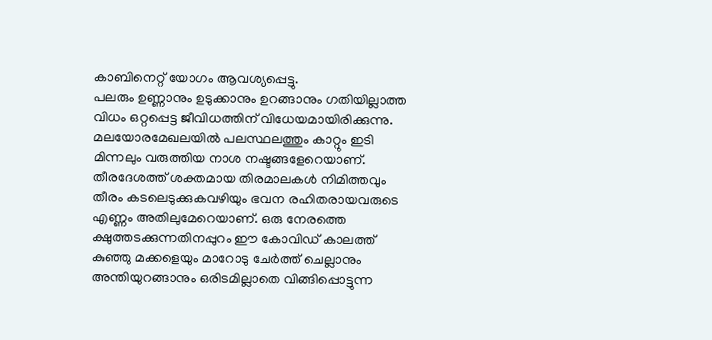കാബിനെറ്റ് യോഗം ആവശ്യപ്പെട്ടു.
പലരും ഉണ്ണാനും ഉടുക്കാനും ഉറങ്ങാനും ഗതിയില്ലാത്ത വിധം ഒറ്റപ്പെട്ട ജീവിധത്തിന് വിധേയമായിരിക്കുന്നു. മലയോരമേഖലയിൽ പലസ്ഥലത്തും കാറ്റും ഇടി മിന്നലും വരുത്തിയ നാശ നഷ്ടങ്ങളേറെയാണ്. തീരദേശത്ത് ശക്തമായ തിരമാലകൾ നിമിത്തവും തീരം കടലെടുക്കുകവഴിയും ഭവന രഹിതരായവരുടെ എണ്ണം അതിലുമേറെയാണ്. ഒരു നേരത്തെ ക്ഷുത്തടക്കുന്നതിനപ്പുറം ഈ കോവിഡ് കാലത്ത് കുഞ്ഞു മക്കളെയും മാറോടു ചേർത്ത് ചെല്ലാനും അന്തിയുറങ്ങാനും ഒരിടമില്ലാതെ വിങ്ങിപ്പൊട്ടുന്ന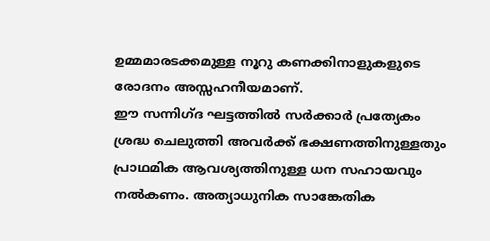ഉമ്മമാരടക്കമുള്ള നൂറു കണക്കിനാളുകളുടെ രോദനം അസ്സഹനീയമാണ്.
ഈ സന്നിഗ്ദ ഘട്ടത്തിൽ സർക്കാർ പ്രത്യേകം ശ്രദ്ധ ചെലുത്തി അവർക്ക് ഭക്ഷണത്തിനുള്ളതും പ്രാഥമിക ആവശ്യത്തിനുള്ള ധന സഹായവും നൽകണം. അത്യാധുനിക സാങ്കേതിക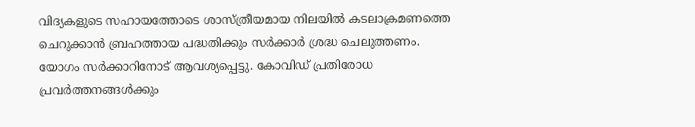വിദ്യകളുടെ സഹായത്തോടെ ശാസ്ത്രീയമായ നിലയിൽ കടലാക്രമണത്തെ ചെറുക്കാൻ ബ്രഹത്തായ പദ്ധതിക്കും സർക്കാർ ശ്രദ്ധ ചെലുത്തണം. യോഗം സർക്കാറിനോട് ആവശ്യപ്പെട്ടു. കോവിഡ് പ്രതിരോധ പ്രവർത്തനങ്ങൾക്കും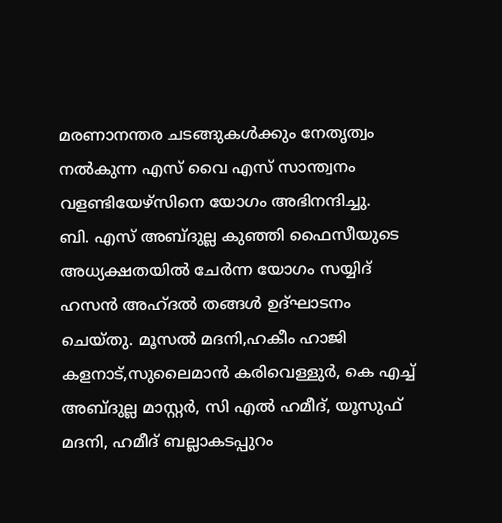മരണാനന്തര ചടങ്ങുകൾക്കും നേതൃത്വം നൽകുന്ന എസ് വൈ എസ് സാന്ത്വനം വളണ്ടിയേഴ്സിനെ യോഗം അഭിനന്ദിച്ചു.
ബി. എസ് അബ്ദുല്ല കുഞ്ഞി ഫൈസീയുടെ അധ്യക്ഷതയിൽ ചേർന്ന യോഗം സയ്യിദ് ഹസൻ അഹ്ദൽ തങ്ങൾ ഉദ്ഘാടനം ചെയ്തു. മൂസൽ മദനി,ഹകീം ഹാജി കളനാട്,സുലൈമാൻ കരിവെള്ളുർ, കെ എച്ച് അബ്ദുല്ല മാസ്റ്റർ, സി എൽ ഹമീദ്, യൂസുഫ് മദനി, ഹമീദ് ബല്ലാകടപ്പുറം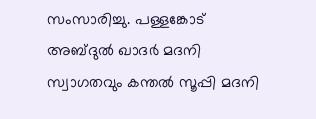സംസാരിച്ചു. പള്ളങ്കോട് അബ്ദുൽ ഖാദർ മദനി സ്വാഗതവും കന്തൽ സൂപ്പി മദനി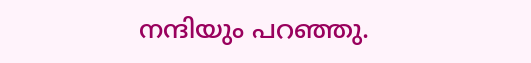നന്ദിയും പറഞ്ഞു.